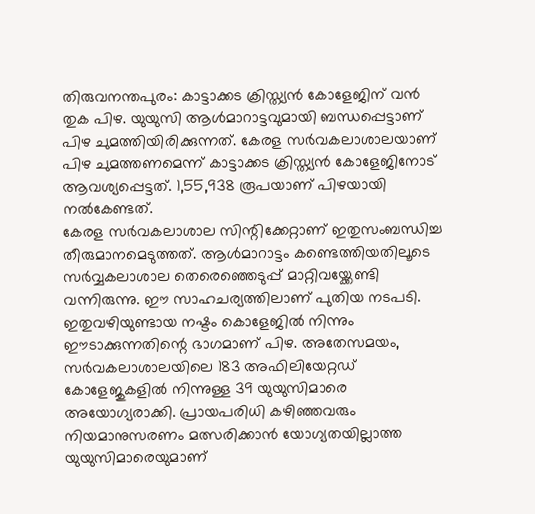തിരുവനന്തപുരം: കാട്ടാക്കട ക്രിസ്ത്യൻ കോളേജിന് വൻ തുക പിഴ. യുയുസി ആൾമാറാട്ടവുമായി ബന്ധപ്പെട്ടാണ് പിഴ ചുമത്തിയിരിക്കുന്നത്. കേരള സർവകലാശാലയാണ് പിഴ ചുമത്തണമെന്ന് കാട്ടാക്കട ക്രിസ്ത്യൻ കോളേജിനോട് ആവശ്യപ്പെട്ടത്. 1,55,938 രൂപയാണ് പിഴയായി നൽകേണ്ടത്.
കേരള സർവകലാശാല സിന്റിക്കേറ്റാണ് ഇതുസംബന്ധിച്ച തീരുമാനമെടുത്തത്. ആൾമാറാട്ടം കണ്ടെത്തിയതിലൂടെ സർവ്വകലാശാല തെരെഞ്ഞെടുപ്പ് മാറ്റിവയ്ക്കേണ്ടി വന്നിരുന്നു. ഈ സാഹചര്യത്തിലാണ് പുതിയ നടപടി. ഇതുവഴിയുണ്ടായ നഷ്ടം കൊളേജിൽ നിന്നും ഈടാക്കുന്നതിന്റെ ഭാഗമാണ് പിഴ. അതേസമയം, സർവകലാശാലയിലെ 183 അഫിലിയേറ്റഡ് കോളേജുകളിൽ നിന്നുള്ള 39 യുയുസിമാരെ അയോഗ്യരാക്കി. പ്രായപരിധി കഴിഞ്ഞവരും നിയമാനുസരണം മത്സരിക്കാൻ യോഗ്യതയില്ലാത്ത യുയുസിമാരെയുമാണ്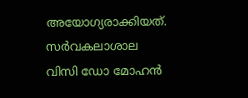അയോഗ്യരാക്കിയത്.
സർവകലാശാല വിസി ഡോ മോഹൻ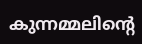കുന്നമ്മലിന്റെ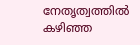നേതൃത്വത്തിൽ കഴിഞ്ഞ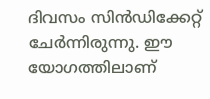ദിവസം സിൻഡിക്കേറ്റ് ചേർന്നിരുന്നു. ഈ യോഗത്തിലാണ്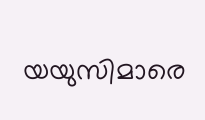യയുസിമാരെ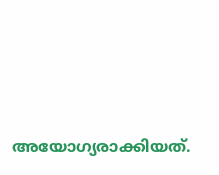അയോഗ്യരാക്കിയത്.